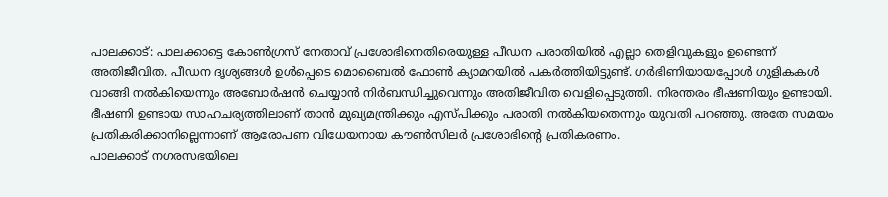പാലക്കാട്: പാലക്കാട്ടെ കോൺഗ്രസ് നേതാവ് പ്രശോഭിനെതിരെയുള്ള പീഡന പരാതിയിൽ എല്ലാ തെളിവുകളും ഉണ്ടെന്ന് അതിജീവിത. പീഡന ദൃശ്യങ്ങൾ ഉൾപ്പെടെ മൊബൈൽ ഫോൺ ക്യാമറയിൽ പകർത്തിയിട്ടുണ്ട്. ഗർഭിണിയായപ്പോൾ ഗുളികകൾ വാങ്ങി നൽകിയെന്നും അബോർഷൻ ചെയ്യാൻ നിർബന്ധിച്ചുവെന്നും അതിജീവിത വെളിപ്പെടുത്തി. നിരന്തരം ഭീഷണിയും ഉണ്ടായി. ഭീഷണി ഉണ്ടായ സാഹചര്യത്തിലാണ് താൻ മുഖ്യമന്ത്രിക്കും എസ്പിക്കും പരാതി നൽകിയതെന്നും യുവതി പറഞ്ഞു. അതേ സമയം പ്രതികരിക്കാനില്ലെന്നാണ് ആരോപണ വിധേയനായ കൗൺസിലർ പ്രശോഭിന്റെ പ്രതികരണം.
പാലക്കാട് നഗരസഭയിലെ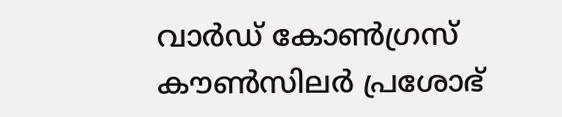വാർഡ് കോൺഗ്രസ് കൗൺസിലർ പ്രശോഭ്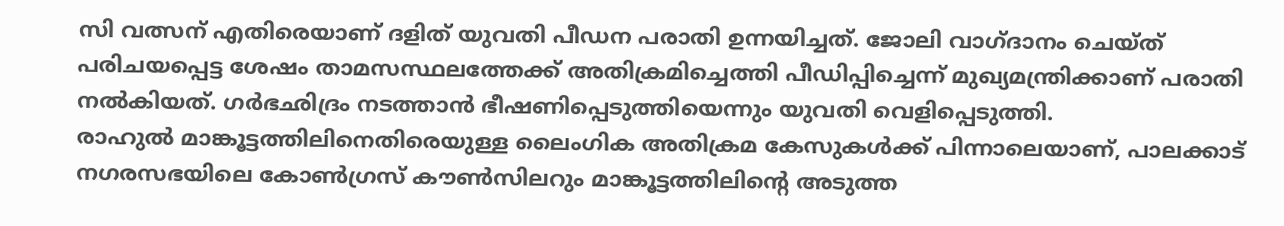സി വത്സന് എതിരെയാണ് ദളിത് യുവതി പീഡന പരാതി ഉന്നയിച്ചത്. ജോലി വാഗ്ദാനം ചെയ്ത് പരിചയപ്പെട്ട ശേഷം താമസസ്ഥലത്തേക്ക് അതിക്രമിച്ചെത്തി പീഡിപ്പിച്ചെന്ന് മുഖ്യമന്ത്രിക്കാണ് പരാതി നൽകിയത്. ഗർഭഛിദ്രം നടത്താൻ ഭീഷണിപ്പെടുത്തിയെന്നും യുവതി വെളിപ്പെടുത്തി.
രാഹുൽ മാങ്കൂട്ടത്തിലിനെതിരെയുള്ള ലൈംഗിക അതിക്രമ കേസുകൾക്ക് പിന്നാലെയാണ്, പാലക്കാട് നഗരസഭയിലെ കോൺഗ്രസ് കൗൺസിലറും മാങ്കൂട്ടത്തിലിൻ്റെ അടുത്ത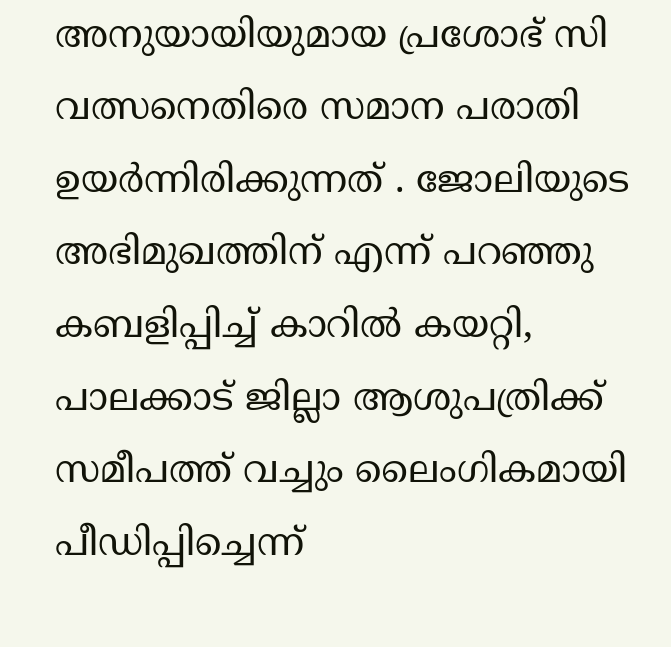അനുയായിയുമായ പ്രശോഭ് സി വത്സനെതിരെ സമാന പരാതി ഉയർന്നിരിക്കുന്നത് . ജോലിയുടെ അഭിമുഖത്തിന് എന്ന് പറഞ്ഞു കബളിപ്പിച്ച് കാറിൽ കയറ്റി, പാലക്കാട് ജില്ലാ ആശുപത്രിക്ക് സമീപത്ത് വച്ചും ലൈംഗികമായി പീഡിപ്പിച്ചെന്ന്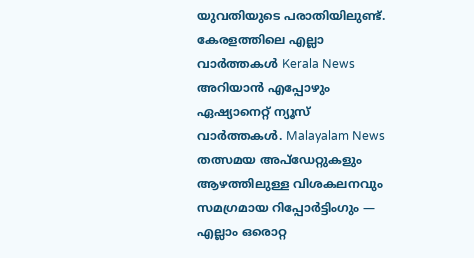യുവതിയുടെ പരാതിയിലുണ്ട്.
കേരളത്തിലെ എല്ലാ വാർത്തകൾ Kerala News അറിയാൻ എപ്പോഴും ഏഷ്യാനെറ്റ് ന്യൂസ് വാർത്തകൾ. Malayalam News തത്സമയ അപ്ഡേറ്റുകളും ആഴത്തിലുള്ള വിശകലനവും സമഗ്രമായ റിപ്പോർട്ടിംഗും — എല്ലാം ഒരൊറ്റ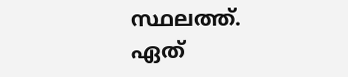സ്ഥലത്ത്. ഏത്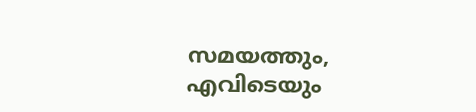സമയത്തും, എവിടെയും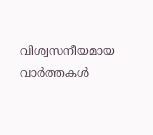വിശ്വസനീയമായ വാർത്തകൾ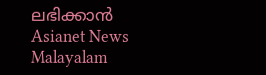ലഭിക്കാൻ Asianet News Malayalam